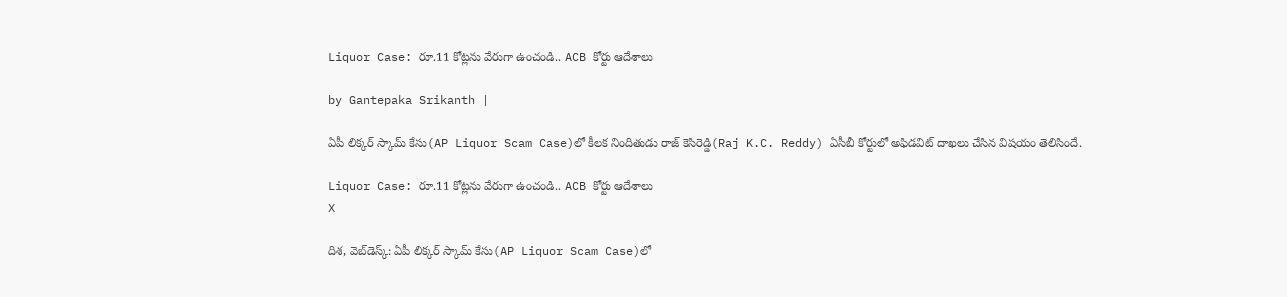Liquor Case: రూ.11 కోట్లను వేరుగా ఉంచండి.. ACB కోర్టు ఆదేశాలు

by Gantepaka Srikanth |

ఏపీ లిక్కర్ స్కామ్ కేసు(AP Liquor Scam Case)లో కీలక నిందితుడు రాజ్‌ కెసిరెడ్డి(Raj K.C. Reddy) ఏసీబీ కోర్టులో అఫిడవిట్‌ దాఖలు చేసిన విషయం తెలిసిందే.

Liquor Case: రూ.11 కోట్లను వేరుగా ఉంచండి.. ACB కోర్టు ఆదేశాలు
X

దిశ, వెబ్‌డెస్క్: ఏపీ లిక్కర్ స్కామ్ కేసు(AP Liquor Scam Case)లో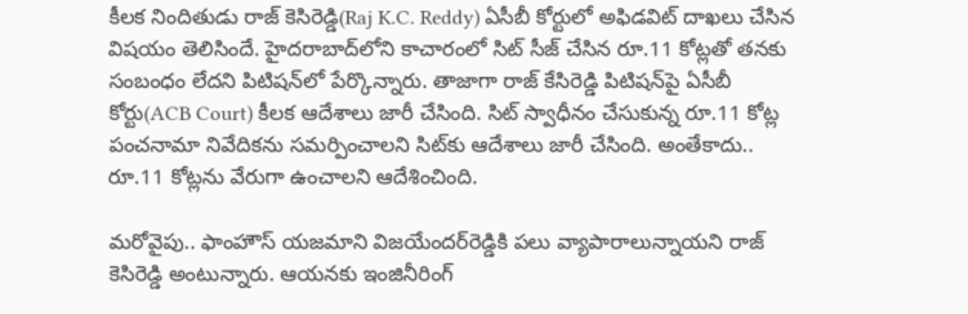కీలక నిందితుడు రాజ్‌ కెసిరెడ్డి(Raj K.C. Reddy) ఏసీబీ కోర్టులో అఫిడవిట్‌ దాఖలు చేసిన విషయం తెలిసిందే. హైదరాబాద్‌లోని కాచారంలో సిట్‌ సీజ్‌ చేసిన రూ.11 కోట్లతో తనకు సంబంధం లేదని పిటిషన్‌లో పేర్కొన్నారు. తాజాగా రాజ్ కేసిరెడ్డి పిటిషన్‌పై ఏసీబీ కోర్టు(ACB Court) కీలక ఆదేశాలు జారీ చేసింది. సిట్ స్వాధీనం చేసుకున్న రూ.11 కోట్ల పంచనామా నివేదికను సమర్పించాలని సిట్‌కు ఆదేశాలు జారీ చేసింది. అంతేకాదు.. రూ.11 కోట్లను వేరుగా ఉంచాలని ఆదేశించింది.

మరోవైపు.. ఫాంహౌస్‌ యజమాని విజయేందర్‌రెడ్డికి పలు వ్యాపారాలున్నాయని రాజ్‌ కెసిరెడ్డి అంటున్నారు. ఆయనకు ఇంజినీరింగ్‌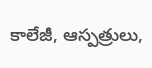కాలేజీ, ఆస్పత్రులు,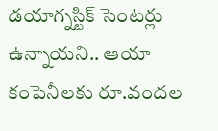డయాగ్నస్టిక్‌ సెంటర్లు ఉన్నాయని.. ఆయా కంపెనీలకు రూ.వందల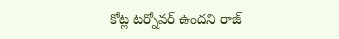కోట్ల టర్నోవర్‌ ఉందని రాజ్‌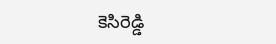కెసిరెడ్డి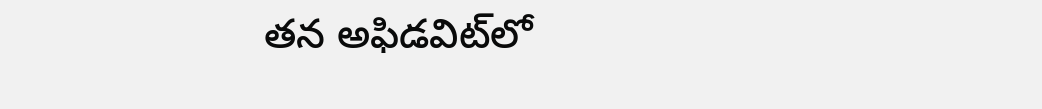తన అఫిడవిట్‌లో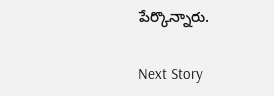పేర్కొన్నారు.

Next Story